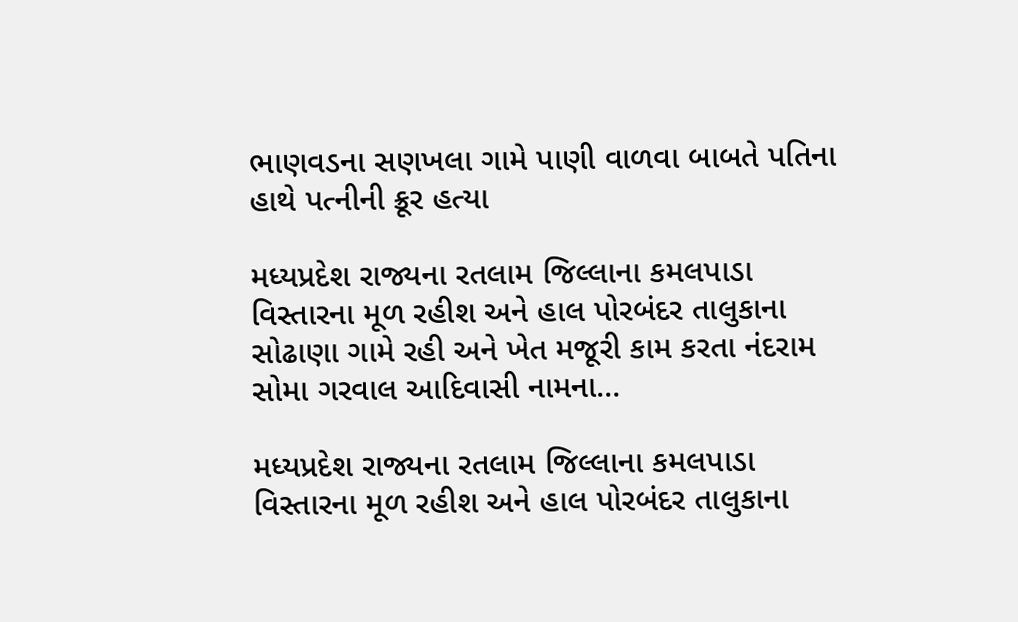ભાણવડના સણખલા ગામે પાણી વાળવા બાબતે પતિના હાથે પત્નીની ક્રૂર હત્યા

મધ્યપ્રદેશ રાજ્યના રતલામ જિલ્લાના કમલપાડા વિસ્તારના મૂળ રહીશ અને હાલ પોરબંદર તાલુકાના સોઢાણા ગામે રહી અને ખેત મજૂરી કામ કરતા નંદરામ સોમા ગરવાલ આદિવાસી નામના…

મધ્યપ્રદેશ રાજ્યના રતલામ જિલ્લાના કમલપાડા વિસ્તારના મૂળ રહીશ અને હાલ પોરબંદર તાલુકાના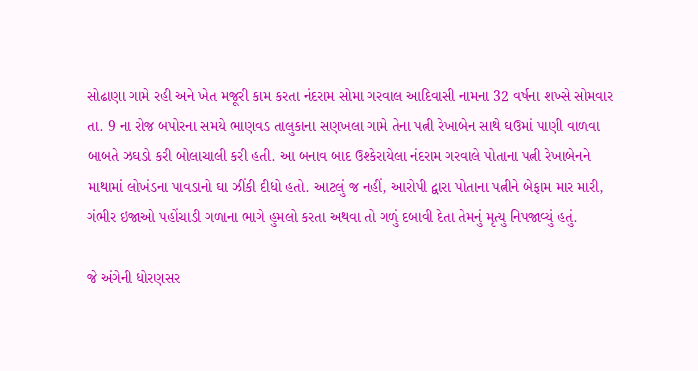સોઢાણા ગામે રહી અને ખેત મજૂરી કામ કરતા નંદરામ સોમા ગરવાલ આદિવાસી નામના 32 વર્ષના શખ્સે સોમવાર તા. 9 ના રોજ બપોરના સમયે ભાણવડ તાલુકાના સણખલા ગામે તેના પત્ની રેખાબેન સાથે ઘઉમાં પાણી વાળવા બાબતે ઝઘડો કરી બોલાચાલી કરી હતી. આ બનાવ બાદ ઉશ્કેરાયેલા નંદરામ ગરવાલે પોતાના પત્ની રેખાબેનને માથામાં લોખંડના પાવડાનો ઘા ઝીંકી દીધો હતો. આટલું જ નહીં, આરોપી દ્વારા પોતાના પત્નીને બેફામ માર મારી, ગંભીર ઇજાઓ પહોંચાડી ગળાના ભાગે હુમલો કરતા અથવા તો ગળું દબાવી દેતા તેમનું મૃત્યુ નિપજાવ્યું હતું.

જે અંગેની ધોરણસર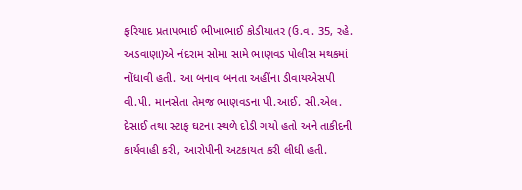ફરિયાદ પ્રતાપભાઈ ભીખાભાઈ કોડીયાતર (ઉ.વ. 35, રહે. અડવાણા)એ નંદરામ સોમા સામે ભાણવડ પોલીસ મથકમાં નોંધાવી હતી. આ બનાવ બનતા અહીંના ડીવાયએસપી વી.પી. માનસેતા તેમજ ભાણવડના પી.આઈ. સી.એલ. દેસાઈ તથા સ્ટાફ ઘટના સ્થળે દોડી ગયો હતો અને તાકીદની કાર્યવાહી કરી, આરોપીની અટકાયત કરી લીધી હતી.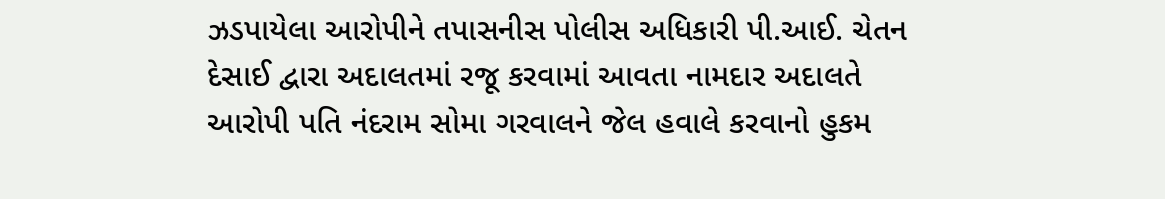ઝડપાયેલા આરોપીને તપાસનીસ પોલીસ અધિકારી પી.આઈ. ચેતન દેસાઈ દ્વારા અદાલતમાં રજૂ કરવામાં આવતા નામદાર અદાલતે આરોપી પતિ નંદરામ સોમા ગરવાલને જેલ હવાલે કરવાનો હુકમ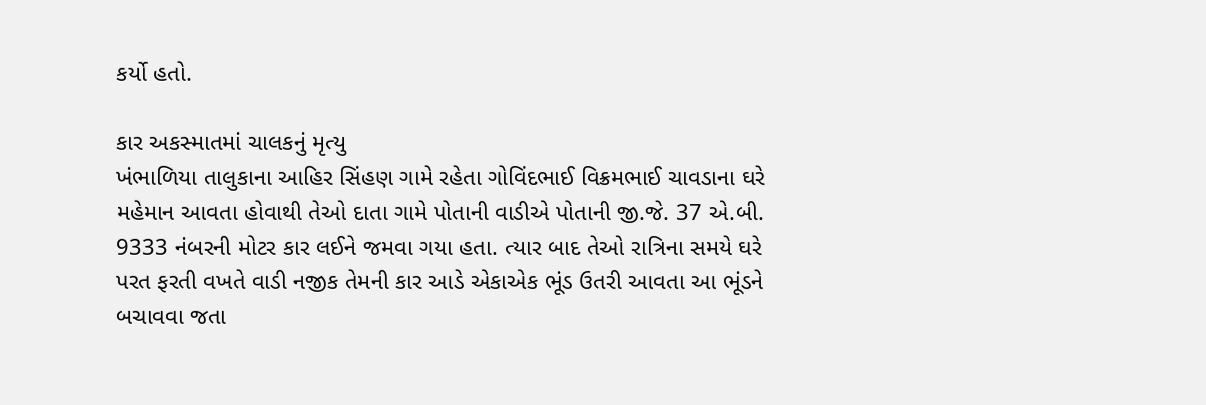કર્યો હતો.

કાર અકસ્માતમાં ચાલકનું મૃત્યુ
ખંભાળિયા તાલુકાના આહિર સિંહણ ગામે રહેતા ગોવિંદભાઈ વિક્રમભાઈ ચાવડાના ઘરે મહેમાન આવતા હોવાથી તેઓ દાતા ગામે પોતાની વાડીએ પોતાની જી.જે. 37 એ.બી. 9333 નંબરની મોટર કાર લઈને જમવા ગયા હતા. ત્યાર બાદ તેઓ રાત્રિના સમયે ઘરે પરત ફરતી વખતે વાડી નજીક તેમની કાર આડે એકાએક ભૂંડ ઉતરી આવતા આ ભૂંડને બચાવવા જતા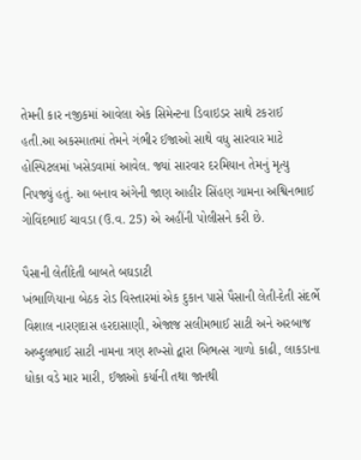તેમની કાર નજીકમાં આવેલા એક સિમેન્ટના ડિવાઇડર સાથે ટકરાઈ હતી.આ અકસ્માતમાં તેમને ગંભીર ઈજાઓ સાથે વધુ સારવાર માટે હોસ્પિટલમાં ખસેડવામાં આવેલ. જ્યાં સારવાર દરમિયાન તેમનું મૃત્યુ નિપજ્યું હતું. આ બનાવ અંગેની જાણ આહીર સિંહણ ગામના અશ્વિનભાઈ ગોવિંદભાઈ ચાવડા (ઉ.વ. 25) એ અહીંની પોલીસને કરી છે.

પૈસાની લેતીદેતી બાબતે બઘડાટી
ખંભાળિયાના બેઠક રોડ વિસ્તારમાં એક દુકાન પાસે પૈસાની લેતી-દેતી સંદર્ભે વિશાલ નારણદાસ હરદાસાણી, એજાજ સલીમભાઈ સાટી અને અરબાજ અબ્દુલભાઈ સાટી નામના ત્રણ શખ્સો દ્વારા બિભત્સ ગાળો કાઢી, લાકડાના ધોકા વડે માર મારી, ઈજાઓ કર્યાની તથા જાનથી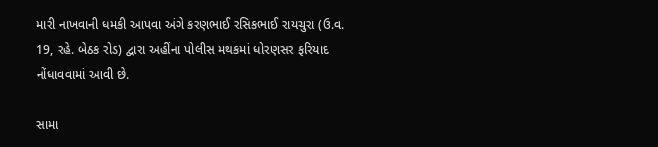મારી નાખવાની ધમકી આપવા અંગે કરણભાઈ રસિકભાઈ રાયચુરા (ઉ.વ. 19, રહે. બેઠક રોડ) દ્વારા અહીંના પોલીસ મથકમાં ધોરણસર ફરિયાદ નોંધાવવામાં આવી છે.

સામા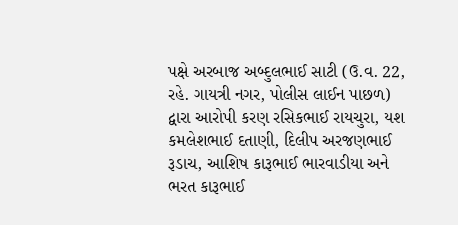પક્ષે અરબાજ અબ્દુલભાઈ સાટી (ઉ.વ. 22, રહે. ગાયત્રી નગર, પોલીસ લાઈન પાછળ) દ્વારા આરોપી કરણ રસિકભાઈ રાયચુરા, યશ કમલેશભાઈ દતાણી, દિલીપ અરજણભાઈ રૂડાચ, આશિષ કારૂભાઈ ભારવાડીયા અને ભરત કારૂભાઈ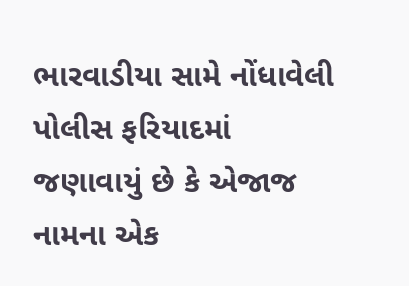ભારવાડીયા સામે નોંધાવેલી પોલીસ ફરિયાદમાં જણાવાયું છે કે એજાજ નામના એક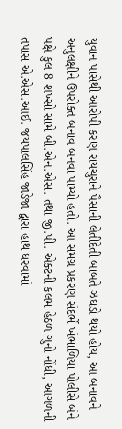યુવાન પાસેથી આરોપી કરણ રાયચુરાને પૈસાની લેતીદેતી બાબતે ઝઘડો થયો હોય, આ બનાવને અનુલક્ષીને ઉપરોક્ત બનાવ બનવા પામ્યો હતો. આ સમગ્ર પ્રકરણ સંદર્ભે ખંભાળિયા પોલીસે બંને પક્ષે કુલ 8 શખ્સો સામે બી.એન.એસ. તથા જી.પી. એક્ટની કલમ હેઠળ ગુનો નોંધી, આગળની તપાસ એ.એસ.આઈ. જયપાલસિંહ જાડેજા દ્વારા હાથ ધરવામાં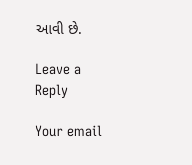આવી છે.

Leave a Reply

Your email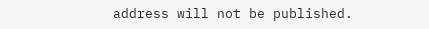address will not be published.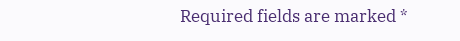Required fields are marked *